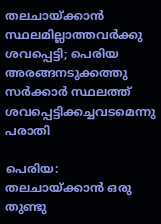തലചായ്ക്കാന്‍ സ്ഥലമില്ലാത്തവര്‍ക്കു ശവപ്പെട്ടി; പെരിയ അരങ്ങനടുക്കത്തു സര്‍ക്കാര്‍ സ്ഥലത്ത് ശവപ്പെട്ടിക്കച്ചവടമെന്നു പരാതി

പെരിയ: തലചായ്ക്കാന്‍ ഒരു തുണ്ടു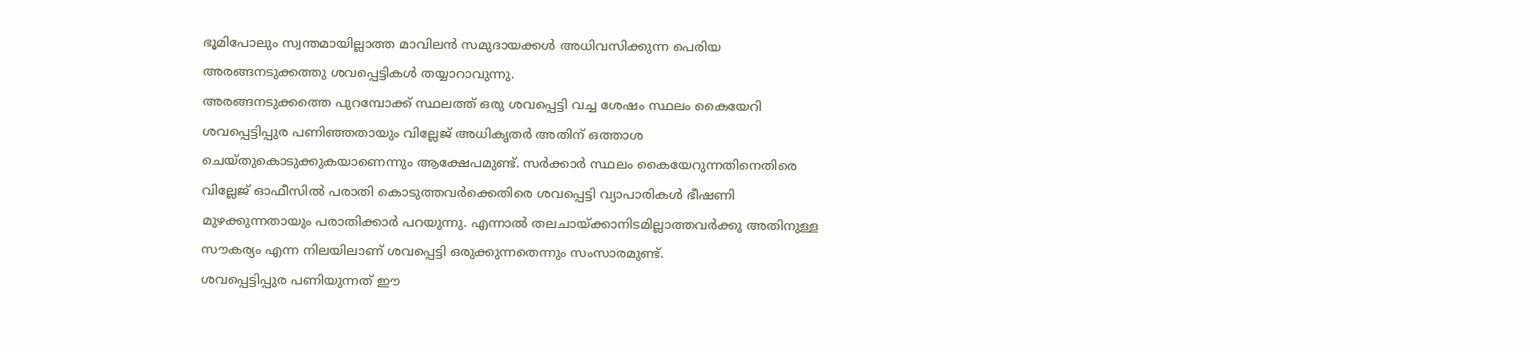ഭൂമിപോലും സ്വന്തമായില്ലാത്ത മാവിലന്‍ സമുദായക്കള്‍ അധിവസിക്കുന്ന പെരിയ അരങ്ങനടുക്കത്തു ശവപ്പെട്ടികള്‍ തയ്യാറാവുന്നു.
അരങ്ങനടുക്കത്തെ പുറമ്പോക്ക് സ്ഥലത്ത് ഒരു ശവപ്പെട്ടി വച്ച ശേഷം സ്ഥലം കൈയേറി ശവപ്പെട്ടിപ്പുര പണിഞ്ഞതായും വില്ലേജ് അധികൃതര്‍ അതിന് ഒത്താശ ചെയ്തുകൊടുക്കുകയാണെന്നും ആക്ഷേപമുണ്ട്. സര്‍ക്കാര്‍ സ്ഥലം കൈയേറുന്നതിനെതിരെ വില്ലേജ് ഓഫീസില്‍ പരാതി കൊടുത്തവര്‍ക്കെതിരെ ശവപ്പെട്ടി വ്യാപാരികള്‍ ഭീഷണി മുഴക്കുന്നതായും പരാതിക്കാര്‍ പറയുന്നു. എന്നാല്‍ തലചായ്ക്കാനിടമില്ലാത്തവര്‍ക്കു അതിനുള്ള സൗകര്യം എന്ന നിലയിലാണ് ശവപ്പെട്ടി ഒരുക്കുന്നതെന്നും സംസാരമുണ്ട്.
ശവപ്പെട്ടിപ്പുര പണിയുന്നത് ഈ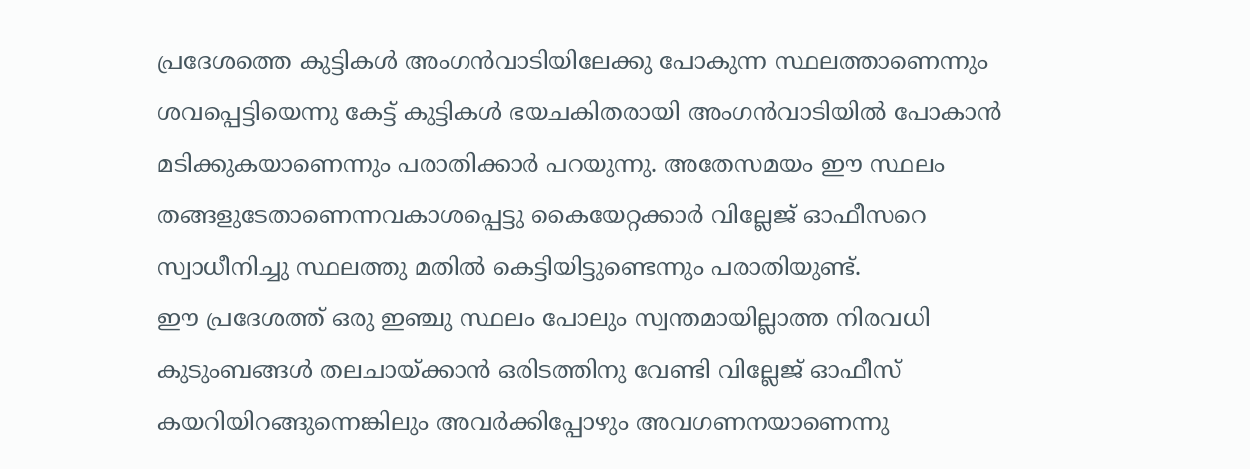പ്രദേശത്തെ കുട്ടികള്‍ അംഗന്‍വാടിയിലേക്കു പോകുന്ന സ്ഥലത്താണെന്നും ശവപ്പെട്ടിയെന്നു കേട്ട് കുട്ടികള്‍ ഭയചകിതരായി അംഗന്‍വാടിയില്‍ പോകാന്‍ മടിക്കുകയാണെന്നും പരാതിക്കാര്‍ പറയുന്നു. അതേസമയം ഈ സ്ഥലം തങ്ങളുടേതാണെന്നവകാശപ്പെട്ടു കൈയേറ്റക്കാര്‍ വില്ലേജ് ഓഫീസറെ സ്വാധീനിച്ചു സ്ഥലത്തു മതില്‍ കെട്ടിയിട്ടുണ്ടെന്നും പരാതിയുണ്ട്.
ഈ പ്രദേശത്ത് ഒരു ഇഞ്ചു സ്ഥലം പോലും സ്വന്തമായില്ലാത്ത നിരവധി കുടുംബങ്ങള്‍ തലചായ്ക്കാന്‍ ഒരിടത്തിനു വേണ്ടി വില്ലേജ് ഓഫീസ് കയറിയിറങ്ങുന്നെങ്കിലും അവര്‍ക്കിപ്പോഴും അവഗണനയാണെന്നു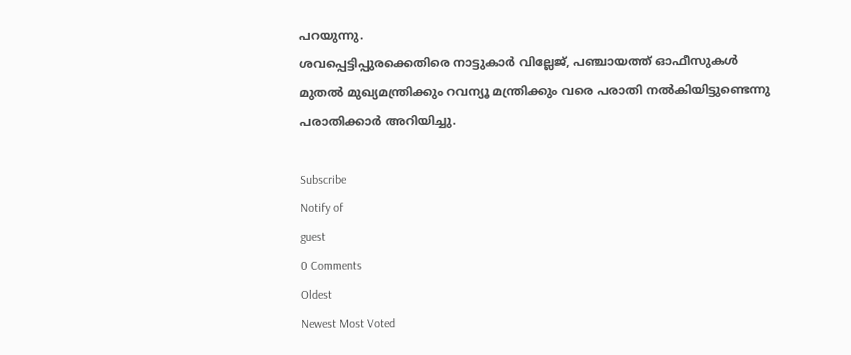പറയുന്നു.
ശവപ്പെട്ടിപ്പുരക്കെതിരെ നാട്ടുകാര്‍ വില്ലേജ്, പഞ്ചായത്ത് ഓഫീസുകള്‍ മുതല്‍ മുഖ്യമന്ത്രിക്കും റവന്യൂ മന്ത്രിക്കും വരെ പരാതി നല്‍കിയിട്ടുണ്ടെന്നു പരാതിക്കാര്‍ അറിയിച്ചു.

Subscribe
Notify of
guest
0 Comments
Oldest
Newest Most Voted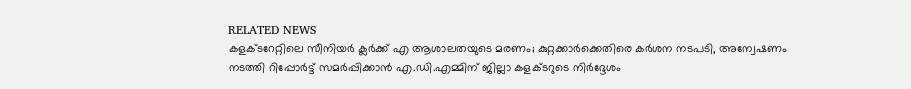RELATED NEWS
കളക്ടറേറ്റിലെ സീനിയര്‍ ക്ലര്‍ക്ക് എ ആശാലതയുടെ മരണം; കുറ്റക്കാര്‍ക്കെതിരെ കർശന നടപടി, അന്വേഷണം നടത്തി റിപ്പോര്‍ട്ട് സമര്‍പ്പിക്കാന്‍ എ.ഡി.എമ്മിന് ജില്ലാ കളക്ടറുടെ നിര്‍ദ്ദേശം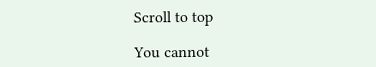Scroll to top

You cannot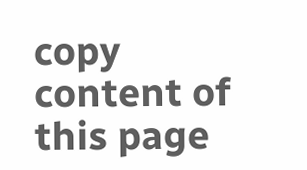copy content of this page